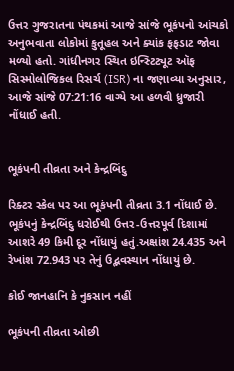ઉત્તર ગુજરાતના પંથકમાં આજે સાંજે ભૂકંપનો આંચકો અનુભવાતા લોકોમાં કુતૂહલ અને ક્યાંક ફફડાટ જોવા મળ્યો હતો. ગાંધીનગર સ્થિત ઇન્સ્ટિટ્યૂટ ઑફ સિસ્મોલોજિકલ રિસર્ચ (ISR) ના જણાવ્યા અનુસાર, આજે સાંજે 07:21:16 વાગ્યે આ હળવી ધ્રુજારી નોંધાઈ હતી.


ભૂકંપની તીવ્રતા અને કેન્દ્રબિંદુ

રિક્ટર સ્કેલ પર આ ભૂકંપની તીવ્રતા 3.1 નોંધાઈ છે. ભૂકંપનું કેન્દ્રબિંદુ ધરોઈથી ઉત્તર-ઉત્તરપૂર્વ દિશામાં આશરે 49 કિમી દૂર નોંધાયું હતું.અક્ષાંશ 24.435 અને રેખાંશ 72.943 પર તેનું ઉદ્ભવસ્થાન નોંધાયું છે.

કોઈ જાનહાનિ કે નુકસાન નહીં

ભૂકંપની તીવ્રતા ઓછી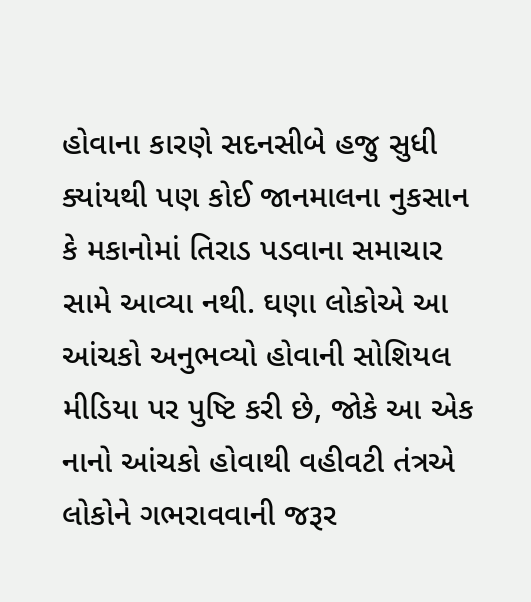હોવાના કારણે સદનસીબે હજુ સુધી ક્યાંયથી પણ કોઈ જાનમાલના નુકસાન કે મકાનોમાં તિરાડ પડવાના સમાચાર સામે આવ્યા નથી. ઘણા લોકોએ આ આંચકો અનુભવ્યો હોવાની સોશિયલ મીડિયા પર પુષ્ટિ કરી છે, જોકે આ એક નાનો આંચકો હોવાથી વહીવટી તંત્રએ લોકોને ગભરાવવાની જરૂર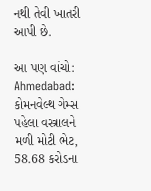નથી તેવી ખાતરી આપી છે.

આ પણ વાંચો: Ahmedabad: કોમનવેલ્થ ગેમ્સ પહેલા વસ્ત્રાલને મળી મોટી ભેટ, 58.68 કરોડના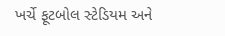ખર્ચે ફૂટબોલ સ્ટેડિયમ અને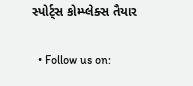સ્પોર્ટ્સ કોમ્પ્લેક્સ તૈયાર

  • Follow us on: